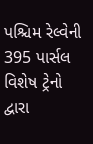પશ્ચિમ રેલ્વેની 395 પાર્સલ વિશેષ ટ્રેનો દ્વારા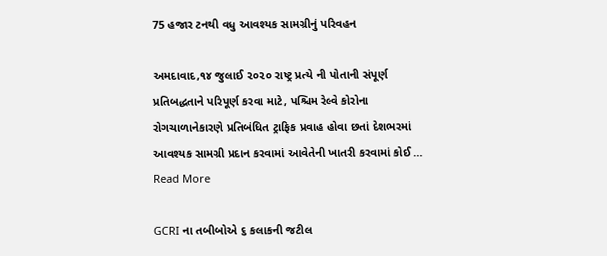75 હજાર ટનથી વધુ આવશ્યક સામગ્રીનું પરિવહન

અમદાવાદ,૧૪ જુલાઈ ૨૦૨૦ રાષ્ટ્ર પ્રત્યે ની પોતાની સંપૂર્ણ પ્રતિબદ્ધતાને પરિપૂર્ણ કરવા માટે, પશ્ચિમ રેલ્વે કોરોના રોગચાળાનેકારણે પ્રતિબંધિત ટ્રાફિક પ્રવાહ હોવા છતાં દેશભરમાં આવશ્યક સામગ્રી પ્રદાન કરવામાં આવેતેની ખાતરી કરવામાં કોઈ … Read More

GCRI ના તબીબોએ ૬ કલાકની જટીલ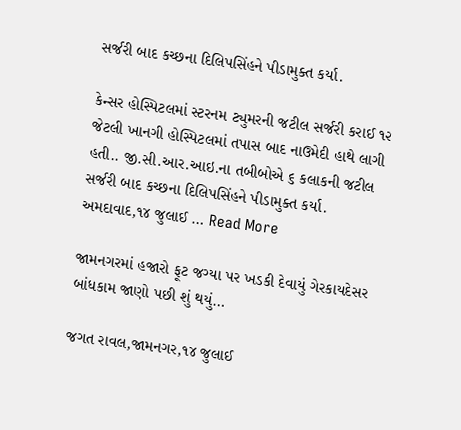સર્જરી બાદ કચ્છના દિલિપસિંહને પીડામુક્ત કર્યા.

કેન્સર હોસ્પિટલમાં સ્ટરનમ ટ્યુમરની જટીલ સર્જરી કરાઈ ૧૨ જેટલી ખાનગી હોસ્પિટલમાં તપાસ બાદ નાઉમેદી હાથે લાગી હતી.. જી.સી.આર.આઇ.ના તબીબોએ ૬ કલાકની જટીલ સર્જરી બાદ કચ્છના દિલિપસિંહને પીડામુક્ત કર્યા. અમદાવાદ,૧૪ જુલાઈ … Read More

જામનગરમાં હજારો ફૂટ જગ્યા પર ખડકી દેવાયું ગેરકાયદેસર બાંધકામ જાણો પછી શું થયું…

જગત રાવલ,જામનગર,૧૪ જુલાઈ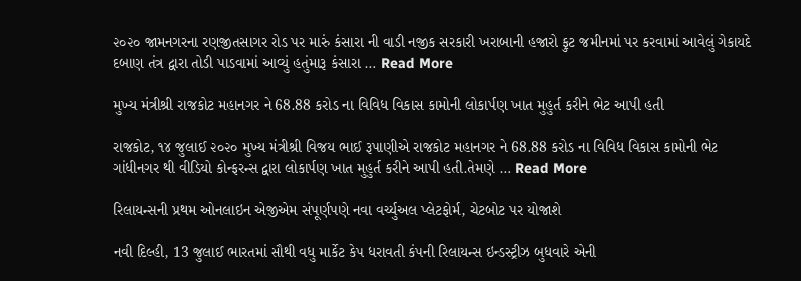૨૦૨૦ જામનગરના રણજીતસાગર રોડ પર મારું કંસારા ની વાડી નજીક સરકારી ખરાબાની હજારો ફુટ જમીનમાં પર કરવામાં આવેલું ગેકાયદે દબાણ તંત્ર દ્વારા તોડી પાડવામાં આવ્યું હતુંમારૂ કંસારા … Read More

મુખ્ય મંત્રીશ્રી રાજકોટ મહાનગર ને 68.88 કરોડ ના વિવિધ વિકાસ કામોની લોકાર્પણ ખાત મુહુર્ત કરીને ભેટ આપી હતી

રાજકોટ, ૧૪ જુલાઈ ૨૦૨૦ મુખ્ય મંત્રીશ્રી વિજય ભાઈ રૂપાણીએ રાજકોટ મહાનગર ને 68.88 કરોડ ના વિવિધ વિકાસ કામોની ભેટ ગાંધીનગર થી વીડિયો કોન્ફરન્સ દ્વારા લોકાર્પણ ખાત મુહુર્ત કરીને આપી હતી.તેમણે … Read More

રિલાયન્સની પ્રથમ ઓનલાઇન એજીએમ સંપૂર્ણપણે નવા વર્ચ્યુઅલ પ્લેટફોર્મ, ચેટબોટ પર યોજાશે

નવી દિલ્હી, 13 જુલાઈ ભારતમાં સૌથી વધુ માર્કેટ કેપ ધરાવતી કંપની રિલાયન્સ ઇન્ડસ્ટ્રીઝ બુધવારે એની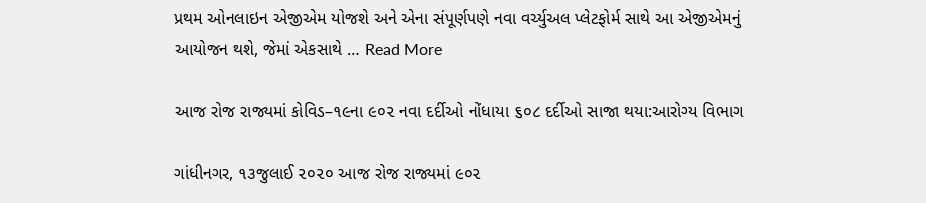પ્રથમ ઓનલાઇન એજીએમ યોજશે અને એના સંપૂર્ણપણે નવા વર્ચ્યુઅલ પ્લેટફોર્મ સાથે આ એજીએમનું આયોજન થશે, જેમાં એકસાથે … Read More

આજ રોજ રાજ્યમાં કોવિડ–૧૯ના ૯૦૨ નવા દર્દીઓ નોંધાયા ૬૦૮ દર્દીઓ સાજા થયા:આરોગ્ય વિભાગ

ગાંધીનગર, ૧૩જુલાઈ ૨૦૨૦ આજ રોજ રાજ્યમાં ૯૦૨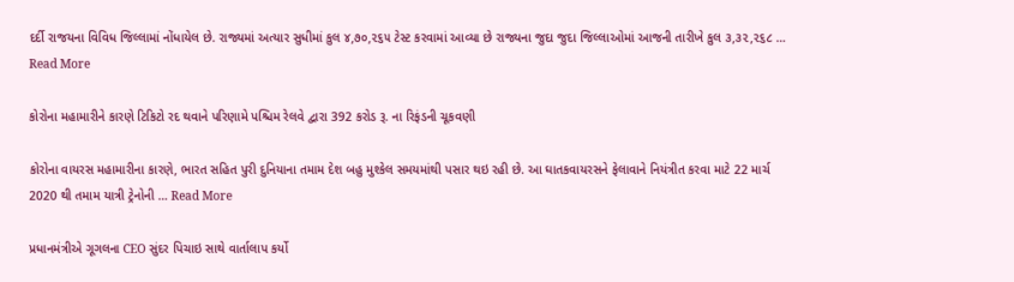દર્દી રાજયના વિવિધ જિલ્લામાં નોંધાયેલ છે. રાજ્યમાં અત્યાર સુધીમાં કુલ ૪,૭૦,૨૬૫ ટેસ્ટ કરવામાં આવ્યા છે રાજ્યના જુદા જુદા જિલ્લાઓમાં આજની તારીખે કુલ ૩,૩૨,૨૬૮ … Read More

કોરોના મહામારીને કારણે ટિકિટો રદ થવાને પરિણામે પશ્ચિમ રેલવે દ્વારા 392 કરોડ રૂ. ના રિફંડની ચૂકવણી

કોરોના વાયરસ મહામારીના કારણે, ભારત સહિત પુરી દુનિયાના તમામ દેશ બહુ મુશ્કેલ સમયમાંથી પસાર થઇ રહી છે. આ ઘાતકવાયરસને ફેલાવાને નિયંત્રીત કરવા માટે 22 માર્ચ 2020 થી તમામ યાત્રી ટ્રેનોની … Read More

પ્રધાનમંત્રીએ ગૂગલના CEO સુંદર પિચાઇ સાથે વાર્તાલાપ કર્યો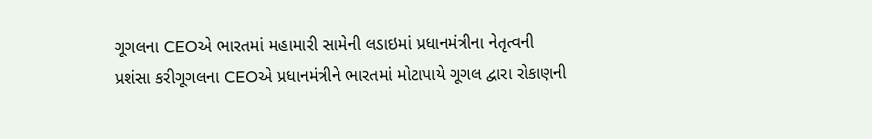ગૂગલના CEOએ ભારતમાં મહામારી સામેની લડાઇમાં પ્રધાનમંત્રીના નેતૃત્વની પ્રશંસા કરીગૂગલના CEOએ પ્રધાનમંત્રીને ભારતમાં મોટાપાયે ગૂગલ દ્વારા રોકાણની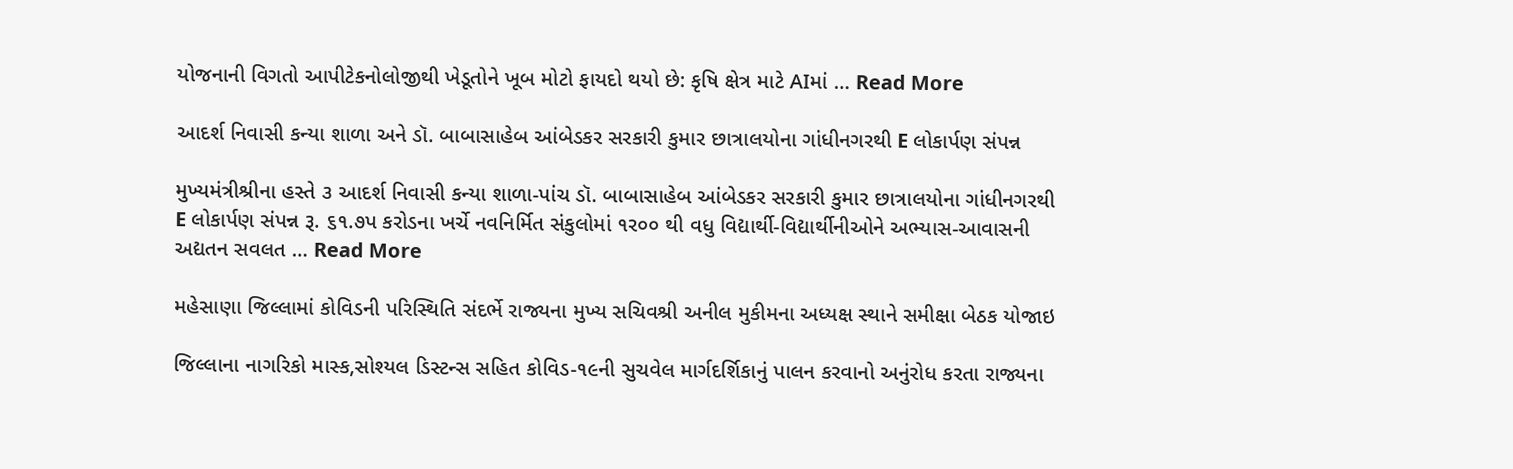યોજનાની વિગતો આપીટેકનોલોજીથી ખેડૂતોને ખૂબ મોટો ફાયદો થયો છે: કૃષિ ક્ષેત્ર માટે AIમાં … Read More

આદર્શ નિવાસી કન્યા શાળા અને ડૉ. બાબાસાહેબ આંબેડકર સરકારી કુમાર છાત્રાલયોના ગાંધીનગરથી E લોકાર્પણ સંપન્ન

મુખ્યમંત્રીશ્રીના હસ્તે ૩ આદર્શ નિવાસી કન્યા શાળા-પાંચ ડૉ. બાબાસાહેબ આંબેડકર સરકારી કુમાર છાત્રાલયોના ગાંધીનગરથી E લોકાર્પણ સંપન્ન રૂ. ૬૧.૭પ કરોડના ખર્ચે નવનિર્મિત સંકુલોમાં ૧ર૦૦ થી વધુ વિદ્યાર્થી-વિદ્યાર્થીનીઓને અભ્યાસ-આવાસની અદ્યતન સવલત … Read More

મહેસાણા જિલ્લામાં કોવિડની પરિસ્થિતિ સંદર્ભે રાજ્યના મુખ્ય સચિવશ્રી અનીલ મુકીમના અધ્યક્ષ સ્થાને સમીક્ષા બેઠક યોજાઇ

જિલ્લાના નાગરિકો માસ્ક,સોશ્યલ ડિસ્ટન્સ સહિત કોવિડ-૧૯ની સુચવેલ માર્ગદર્શિકાનું પાલન કરવાનો અનુંરોધ કરતા રાજ્યના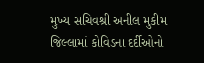મુખ્ય સચિવશ્રી અનીલ મુકીમ જિલ્લામાં કોવિડના દર્દીઓનો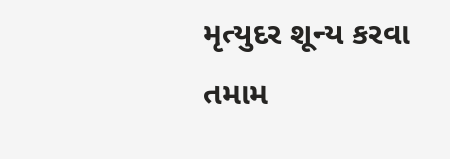મૃત્યુદર શૂન્ય કરવા તમામ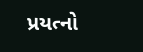પ્રયત્નો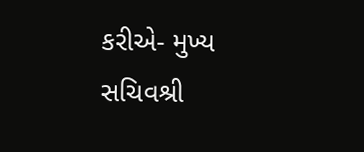કરીએ- મુખ્ય સચિવશ્રી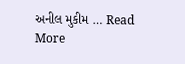અનીલ મુકીમ … Read More